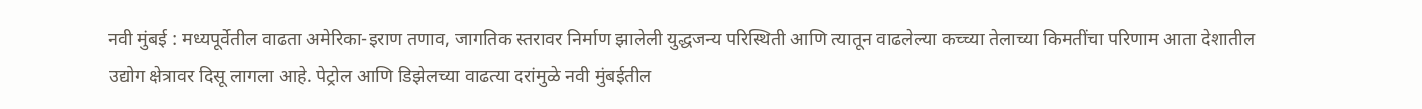नवी मुंबई : मध्यपूर्वेतील वाढता अमेरिका-इराण तणाव, जागतिक स्तरावर निर्माण झालेली युद्धजन्य परिस्थिती आणि त्यातून वाढलेल्या कच्च्या तेलाच्या किमतींचा परिणाम आता देशातील उद्योग क्षेत्रावर दिसू लागला आहे. पेट्रोल आणि डिझेलच्या वाढत्या दरांमुळे नवी मुंबईतील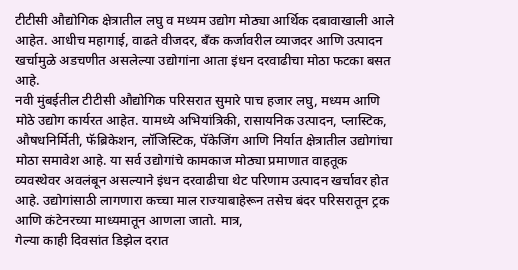टीटीसी औद्योगिक क्षेत्रातील लघु व मध्यम उद्योग मोठ्या आर्थिक दबावाखाली आले आहेत. आधीच महागाई, वाढते वीजदर, बँक कर्जावरील व्याजदर आणि उत्पादन खर्चामुळे अडचणीत असलेल्या उद्योगांना आता इंधन दरवाढीचा मोठा फटका बसत आहे.
नवी मुंबईतील टीटीसी औद्योगिक परिसरात सुमारे पाच हजार लघु, मध्यम आणि मोठे उद्योग कार्यरत आहेत. यामध्ये अभियांत्रिकी, रासायनिक उत्पादन, प्लास्टिक, औषधनिर्मिती, फॅब्रिकेशन, लॉजिस्टिक, पॅकेजिंग आणि निर्यात क्षेत्रातील उद्योगांचा मोठा समावेश आहे. या सर्व उद्योगांचे कामकाज मोठ्या प्रमाणात वाहतूक व्यवस्थेवर अवलंबून असल्याने इंधन दरवाढीचा थेट परिणाम उत्पादन खर्चावर होत आहे. उद्योगांसाठी लागणारा कच्चा माल राज्याबाहेरून तसेच बंदर परिसरातून ट्रक आणि कंटेनरच्या माध्यमातून आणला जातो. मात्र,
गेल्या काही दिवसांत डिझेल दरात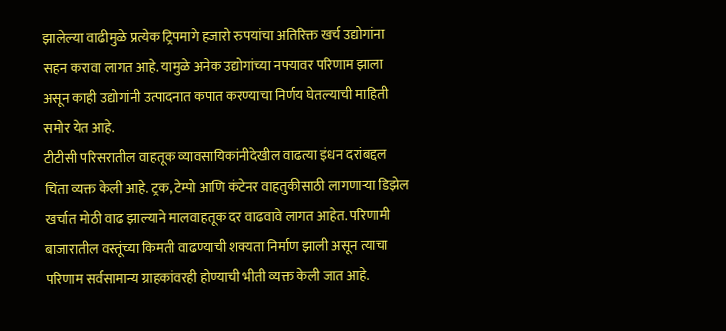झालेल्या वाढीमुळे प्रत्येक ट्रिपमागे हजारो रुपयांचा अतिरिक्त खर्च उद्योगांना सहन करावा लागत आहे. यामुळे अनेक उद्योगांच्या नफ्यावर परिणाम झाला असून काही उद्योगांनी उत्पादनात कपात करण्याचा निर्णय घेतल्याची माहिती समोर येत आहे.
टीटीसी परिसरातील वाहतूक व्यावसायिकांनीदेखील वाढत्या इंधन दरांबद्दल चिंता व्यक्त केली आहे. ट्रक, टेम्पो आणि कंटेनर वाहतुकीसाठी लागणाऱ्या डिझेल खर्चात मोठी वाढ झाल्याने मालवाहतूक दर वाढवावे लागत आहेत. परिणामी बाजारातील वस्तूंच्या किमती वाढण्याची शक्यता निर्माण झाली असून त्याचा परिणाम सर्वसामान्य ग्राहकांवरही होण्याची भीती व्यक्त केली जात आहे.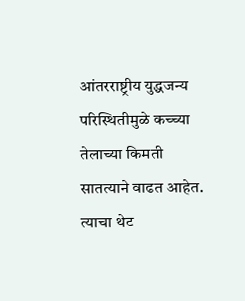आंतरराष्ट्रीय युद्धजन्य परिस्थितीमुळे कच्च्या तेलाच्या किमती सातत्याने वाढत आहेत. त्याचा थेट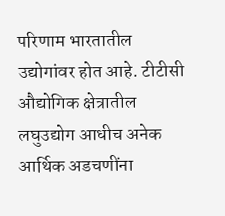परिणाम भारतातील उद्योगांवर होत आहे. टीटीसी औद्योगिक क्षेत्रातील लघुउद्योग आधीच अनेक आर्थिक अडचणींना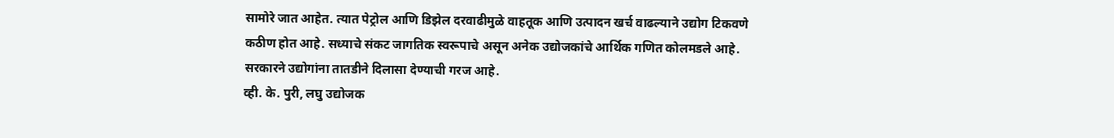सामोरे जात आहेत. त्यात पेट्रोल आणि डिझेल दरवाढीमुळे वाहतूक आणि उत्पादन खर्च वाढल्याने उद्योग टिकवणे कठीण होत आहे. सध्याचे संकट जागतिक स्वरूपाचे असून अनेक उद्योजकांचे आर्थिक गणित कोलमडले आहे. सरकारने उद्योगांना तातडीने दिलासा देण्याची गरज आहे.
व्ही. के. पुरी, लघु उद्योजक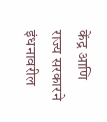केंद्र आणि राज्य सरकारने इंधनावरील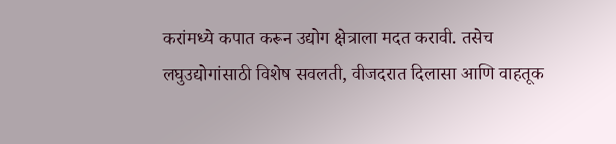करांमध्ये कपात करून उद्योग क्षेत्राला मदत करावी. तसेच लघुउद्योगांसाठी विशेष सवलती, वीजदरात दिलासा आणि वाहतूक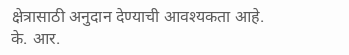क्षेत्रासाठी अनुदान देण्याची आवश्यकता आहे.
के. आर.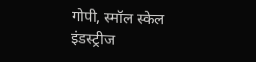गोपी, स्मॉल स्केल इंडस्ट्रीज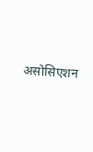असोसिएशन